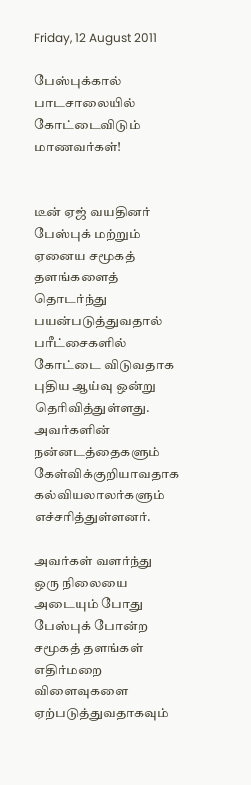Friday, 12 August 2011

பேஸ்புக்கால் பாடசாலையில் கோட்டைவிடும் மாணவர்கள்!


டீன் ஏஜ் வயதினர் பேஸ்புக் மற்றும் ஏனைய சமூகத் தளங்களைத் தொடர்ந்து பயன்படுத்துவதால் பரீட்சைகளில் கோட்டை விடுவதாக புதிய ஆய்வு ஒன்று தெரிவித்துள்ளது. அவர்களின் நன்னடத்தைகளும் கேள்விக்குறியாவதாக கல்வியலாலர்களும் எச்சரித்துள்ளனர்.

அவர்கள் வளர்ந்து ஒரு நிலையை அடையும் போது பேஸ்புக் போன்ற சமூகத் தளங்கள் எதிர்மறை விளைவுகளை ஏற்படுத்துவதாகவும்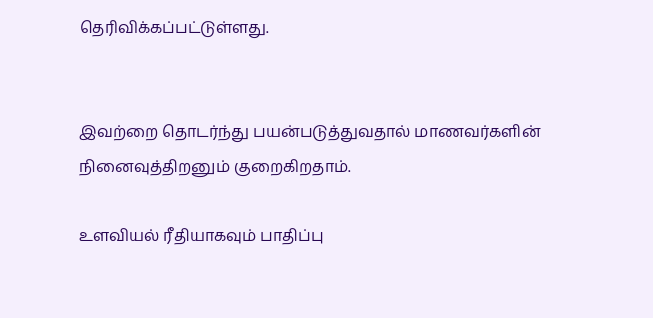தெரிவிக்கப்பட்டுள்ளது.


இவற்றை தொடர்ந்து பயன்படுத்துவதால் மாணவர்களின் நினைவுத்திறனும் குறைகிறதாம்.

உளவியல் ரீதியாகவும் பாதிப்பு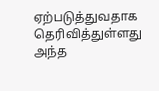ஏற்படுத்துவதாக தெரிவித்துள்ளது அந்த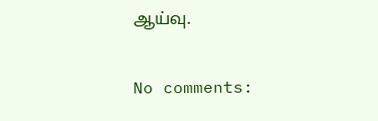ஆய்வு.

No comments: